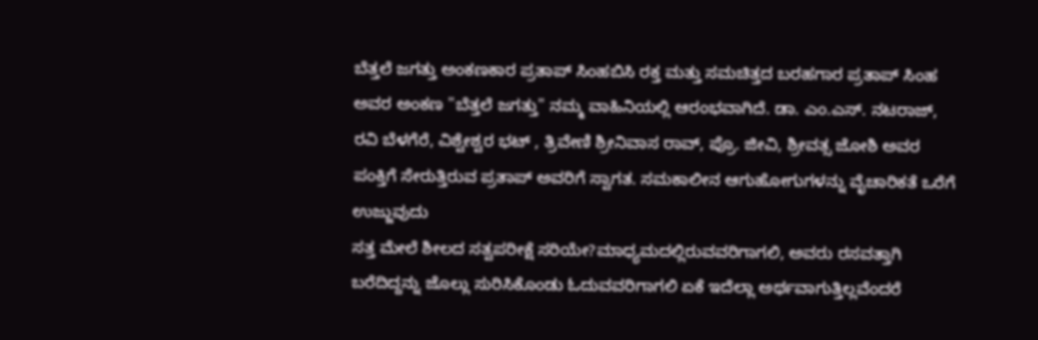ಬೆತ್ತಲೆ ಜಗತ್ತು ಅಂಕಣಕಾರ ಪ್ರತಾಪ್ ಸಿಂಹಬಿಸಿ ರಕ್ತ ಮತ್ತು ಸಮಚಿತ್ತದ ಬರಹಗಾರ ಪ್ರತಾಪ್ ಸಿಂಹ ಅವರ ಅಂಕಣ "ಬೆತ್ತಲೆ ಜಗತ್ತು" ನಮ್ಮ ವಾಹಿನಿಯಲ್ಲಿ ಆರಂಭವಾಗಿದೆ. ಡಾ. ಎಂ.ಎಸ್. ನಟರಾಜ್, ರವಿ ಬೆಳಗೆರೆ, ವಿಶ್ವೇಶ್ವರ ಭಟ್ , ತ್ರಿವೇಣಿ ಶ್ರೀನಿವಾಸ ರಾವ್, ಪ್ರೊ. ಜೀವಿ, ಶ್ರೀವತ್ಸ ಜೋಶಿ ಅವರ ಪಂಕ್ತಿಗೆ ಸೇರುತ್ತಿರುವ ಪ್ರತಾಪ್ ಅವರಿಗೆ ಸ್ವಾಗತ. ಸಮಕಾಲೀನ ಆಗುಹೋಗುಗಳನ್ನು ವೈಚಾರಿಕತೆ ಒರೆಗೆ ಉಜ್ಜುವುದು
ಸತ್ತ ಮೇಲೆ ಶೀಲದ ಸತ್ವಪರೀಕ್ಷೆ ಸರಿಯೇ?ಮಾಧ್ಯಮದಲ್ಲಿರುವವರಿಗಾಗಲಿ, ಅವರು ರಸವತ್ತಾಗಿ ಬರೆದಿದ್ದನ್ನು ಜೊಲ್ಲು ಸುರಿಸಿಕೊಂಡು ಓದುವವರಿಗಾಗಲಿ ಏಕೆ ಇದೆಲ್ಲಾ ಅರ್ಥವಾಗುತ್ತಿಲ್ಲವೆಂದರೆ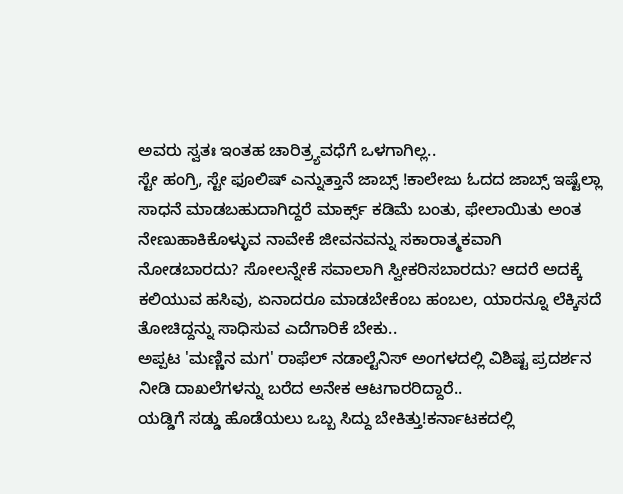ಅವರು ಸ್ವತಃ ಇಂತಹ ಚಾರಿತ್ರ್ಯವಧೆಗೆ ಒಳಗಾಗಿಲ್ಲ..
ಸ್ಟೇ ಹಂಗ್ರಿ, ಸ್ಟೇ ಫೂಲಿಷ್ ಎನ್ನುತ್ತಾನೆ ಜಾಬ್ಸ್ !ಕಾಲೇಜು ಓದದ ಜಾಬ್ಸ್ ಇಷ್ಟೆಲ್ಲಾ ಸಾಧನೆ ಮಾಡಬಹುದಾಗಿದ್ದರೆ ಮಾರ್ಕ್ಸ್ ಕಡಿಮೆ ಬಂತು, ಫೇಲಾಯಿತು ಅಂತ ನೇಣುಹಾಕಿಕೊಳ್ಳುವ ನಾವೇಕೆ ಜೀವನವನ್ನು ಸಕಾರಾತ್ಮಕವಾಗಿ ನೋಡಬಾರದು? ಸೋಲನ್ನೇಕೆ ಸವಾಲಾಗಿ ಸ್ವೀಕರಿಸಬಾರದು? ಆದರೆ ಅದಕ್ಕೆ ಕಲಿಯುವ ಹಸಿವು, ಏನಾದರೂ ಮಾಡಬೇಕೆಂಬ ಹಂಬಲ, ಯಾರನ್ನೂ ಲೆಕ್ಕಿಸದೆ ತೋಚಿದ್ದನ್ನು ಸಾಧಿಸುವ ಎದೆಗಾರಿಕೆ ಬೇಕು..
ಅಪ್ಪಟ 'ಮಣ್ಣಿನ ಮಗ' ರಾಫೆಲ್ ನಡಾಲ್ಟೆನಿಸ್ ಅಂಗಳದಲ್ಲಿ ವಿಶಿಷ್ಟ ಪ್ರದರ್ಶನ ನೀಡಿ ದಾಖಲೆಗಳನ್ನು ಬರೆದ ಅನೇಕ ಆಟಗಾರರಿದ್ದಾರೆ..
ಯಡ್ಡಿಗೆ ಸಡ್ಡು ಹೊಡೆಯಲು ಒಬ್ಬ ಸಿದ್ದು ಬೇಕಿತ್ತು!ಕರ್ನಾಟಕದಲ್ಲಿ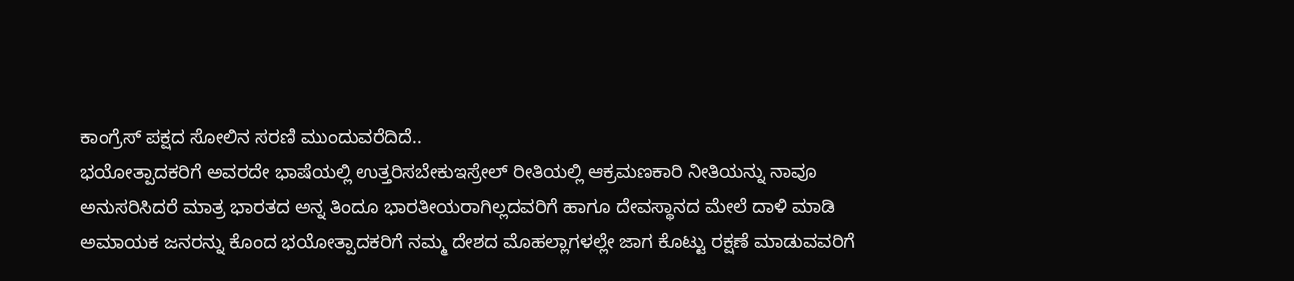ಕಾಂಗ್ರೆಸ್ ಪಕ್ಷದ ಸೋಲಿನ ಸರಣಿ ಮುಂದುವರೆದಿದೆ..
ಭಯೋತ್ಪಾದಕರಿಗೆ ಅವರದೇ ಭಾಷೆಯಲ್ಲಿ ಉತ್ತರಿಸಬೇಕುಇಸ್ರೇಲ್ ರೀತಿಯಲ್ಲಿ ಆಕ್ರಮಣಕಾರಿ ನೀತಿಯನ್ನು ನಾವೂ ಅನುಸರಿಸಿದರೆ ಮಾತ್ರ ಭಾರತದ ಅನ್ನ ತಿಂದೂ ಭಾರತೀಯರಾಗಿಲ್ಲದವರಿಗೆ ಹಾಗೂ ದೇವಸ್ಥಾನದ ಮೇಲೆ ದಾಳಿ ಮಾಡಿ ಅಮಾಯಕ ಜನರನ್ನು ಕೊಂದ ಭಯೋತ್ಪಾದಕರಿಗೆ ನಮ್ಮ ದೇಶದ ಮೊಹಲ್ಲಾಗಳಲ್ಲೇ ಜಾಗ ಕೊಟ್ಟು ರಕ್ಷಣೆ ಮಾಡುವವರಿಗೆ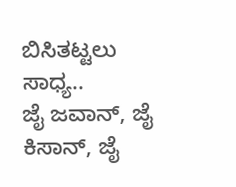ಬಿಸಿತಟ್ಟಲು ಸಾಧ್ಯ..
ಜೈ ಜವಾನ್, ಜೈ ಕಿಸಾನ್, ಜೈ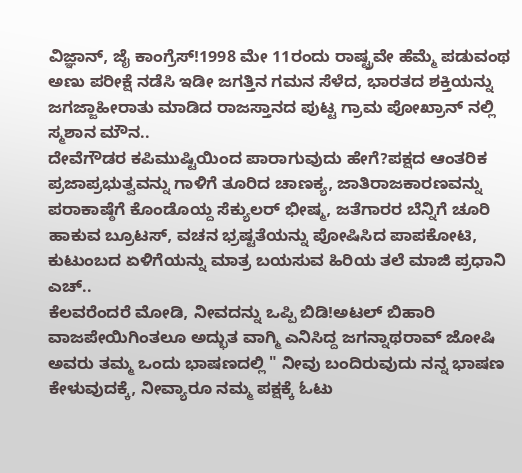ವಿಜ್ಞಾನ್, ಜೈ ಕಾಂಗ್ರೆಸ್!1998 ಮೇ 11ರಂದು ರಾಷ್ಟ್ರವೇ ಹೆಮ್ಮೆ ಪಡುವಂಥ ಅಣು ಪರೀಕ್ಷೆ ನಡೆಸಿ ಇಡೀ ಜಗತ್ತಿನ ಗಮನ ಸೆಳೆದ, ಭಾರತದ ಶಕ್ತಿಯನ್ನು ಜಗಜ್ಜಾಹೀರಾತು ಮಾಡಿದ ರಾಜಸ್ತಾನದ ಪುಟ್ಟ ಗ್ರಾಮ ಪೋಖ್ರಾನ್ ನಲ್ಲಿ ಸ್ಮಶಾನ ಮೌನ..
ದೇವೆಗೌಡರ ಕಪಿಮುಷ್ಟಿಯಿಂದ ಪಾರಾಗುವುದು ಹೇಗೆ?ಪಕ್ಷದ ಆಂತರಿಕ ಪ್ರಜಾಪ್ರಭುತ್ವವನ್ನು ಗಾಳಿಗೆ ತೂರಿದ ಚಾಣಕ್ಯ, ಜಾತಿರಾಜಕಾರಣವನ್ನು ಪರಾಕಾಷ್ಠೆಗೆ ಕೊಂಡೊಯ್ದ ಸೆಕ್ಯುಲರ್ ಭೀಷ್ಮ, ಜತೆಗಾರರ ಬೆನ್ನಿಗೆ ಚೂರಿ ಹಾಕುವ ಬ್ರೂಟಸ್, ವಚನ ಭ್ರಷ್ಟತೆಯನ್ನು ಪೋಷಿಸಿದ ಪಾಪಕೋಟಿ, ಕುಟುಂಬದ ಏಳಿಗೆಯನ್ನು ಮಾತ್ರ ಬಯಸುವ ಹಿರಿಯ ತಲೆ ಮಾಜಿ ಪ್ರಧಾನಿ ಎಚ್..
ಕೆಲವರೆಂದರೆ ಮೋಡಿ, ನೀವದನ್ನು ಒಪ್ಪಿ ಬಿಡಿ!ಅಟಲ್ ಬಿಹಾರಿ ವಾಜಪೇಯಿಗಿಂತಲೂ ಅದ್ಭುತ ವಾಗ್ಮಿ ಎನಿಸಿದ್ದ ಜಗನ್ನಾಥರಾವ್ ಜೋಷಿ ಅವರು ತಮ್ಮ ಒಂದು ಭಾಷಣದಲ್ಲಿ " ನೀವು ಬಂದಿರುವುದು ನನ್ನ ಭಾಷಣ ಕೇಳುವುದಕ್ಕೆ, ನೀವ್ಯಾರೂ ನಮ್ಮ ಪಕ್ಷಕ್ಕೆ ಓಟು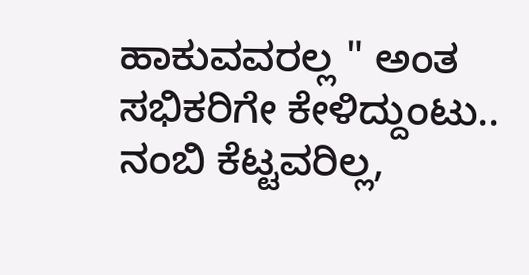ಹಾಕುವವರಲ್ಲ " ಅಂತ ಸಭಿಕರಿಗೇ ಕೇಳಿದ್ದುಂಟು..
ನಂಬಿ ಕೆಟ್ಟವರಿಲ್ಲ,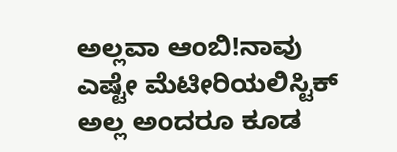ಅಲ್ಲವಾ ಆಂಬಿ!ನಾವು ಎಷ್ಟೇ ಮೆಟೀರಿಯಲಿಸ್ಟಿಕ್ ಅಲ್ಲ ಅಂದರೂ ಕೂಡ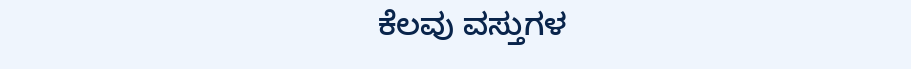ಕೆಲವು ವಸ್ತುಗಳ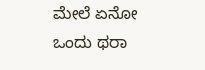ಮೇಲೆ ಏನೋ ಒಂದು ಥರಾ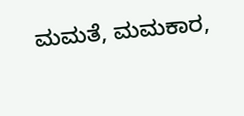ಮಮತೆ, ಮಮಕಾರ,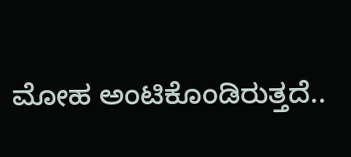ಮೋಹ ಅಂಟಿಕೊಂಡಿರುತ್ತದೆ..